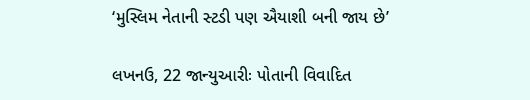‘મુસ્લિમ નેતાની સ્ટડી પણ ઐયાશી બની જાય છે’

લખનઉ, 22 જાન્યુઆરીઃ પોતાની વિવાદિત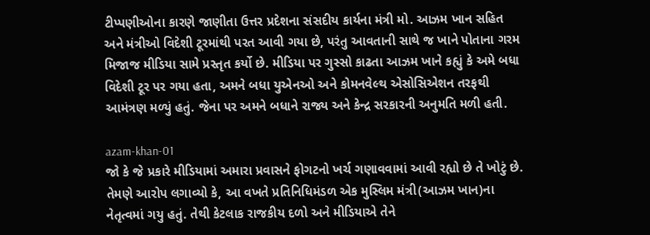ટીપ્પણીઓના કારણે જાણીતા ઉત્તર પ્રદેશના સંસદીય કાર્યના મંત્રી મો. આઝમ ખાન સહિત અને મંત્રીઓ વિદેશી ટૂરમાંથી પરત આવી ગયા છે, પરંતુ આવતાની સાથે જ ખાને પોતાના ગરમ મિજાજ મીડિયા સામે પ્રસ્તૃત કર્યો છે. મીડિયા પર ગુસ્સો કાઢતા આઝમ ખાને કહ્યું કે અમે બધા વિદેશી ટૂર પર ગયા હતા, અમને બધા યુએનઓ અને કોમનવેલ્થ એસોસિએશન તરફથી આમંત્રણ મળ્યું હતું. જેના પર અમને બધાને રાજ્ય અને કેન્દ્ર સરકારની અનુમતિ મળી હતી.

azam-khan-01
જો કે જે પ્રકારે મીડિયામાં અમારા પ્રવાસને ફોગટનો ખર્ચ ગણાવવામાં આવી રહ્યો છે તે ખોટું છે. તેમણે આરોપ લગાવ્યો કે, આ વખતે પ્રતિનિધિમંડળ એક મુસ્લિમ મંત્રી(આઝમ ખાન)ના નેતૃત્વમાં ગયુ હતું. તેથી કેટલાક રાજકીય દળો અને મીડિયાએ તેને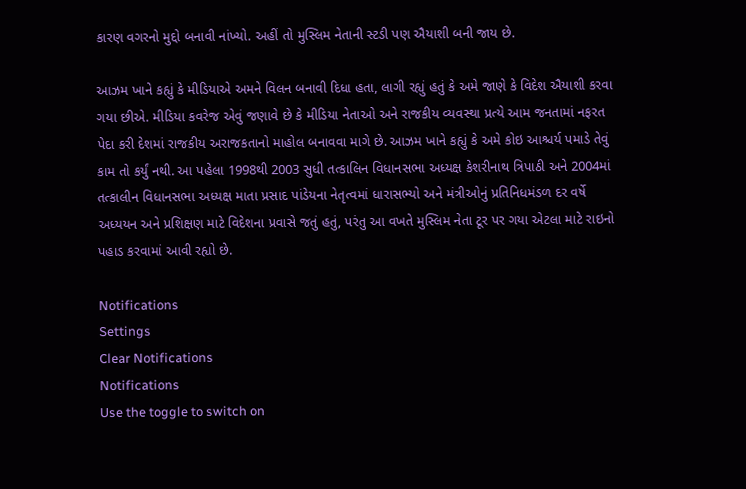કારણ વગરનો મુદ્દો બનાવી નાંખ્યો. અહીં તો મુસ્લિમ નેતાની સ્ટડી પણ ઐયાશી બની જાય છે.

આઝમ ખાને કહ્યું કે મીડિયાએ અમને વિલન બનાવી દિધા હતા, લાગી રહ્યું હતું કે અમે જાણે કે વિદેશ ઐયાશી કરવા ગયા છીએ. મીડિયા કવરેજ એવું જણાવે છે કે મીડિયા નેતાઓ અને રાજકીય વ્યવસ્થા પ્રત્યે આમ જનતામાં નફરત પેદા કરી દેશમાં રાજકીય અરાજકતાનો માહોલ બનાવવા માગે છે. આઝમ ખાને કહ્યું કે અમે કોઇ આશ્ચર્ય પમાડે તેવું કામ તો કર્યું નથી. આ પહેલા 1998થી 2003 સુધી તત્કાલિન વિધાનસભા અધ્યક્ષ કેશરીનાથ ત્રિપાઠી અને 2004માં તત્કાલીન વિધાનસભા અધ્યક્ષ માતા પ્રસાદ પાંડેયના નેતૃત્વમાં ધારાસભ્યો અને મંત્રીઓનું પ્રતિનિધમંડળ દર વર્ષે અધ્યયન અને પ્રશિક્ષણ માટે વિદેશના પ્રવાસે જતું હતું, પરંતુ આ વખતે મુસ્લિમ નેતા ટૂર પર ગયા એટલા માટે રાઇનો પહાડ કરવામાં આવી રહ્યો છે.

Notifications
Settings
Clear Notifications
Notifications
Use the toggle to switch on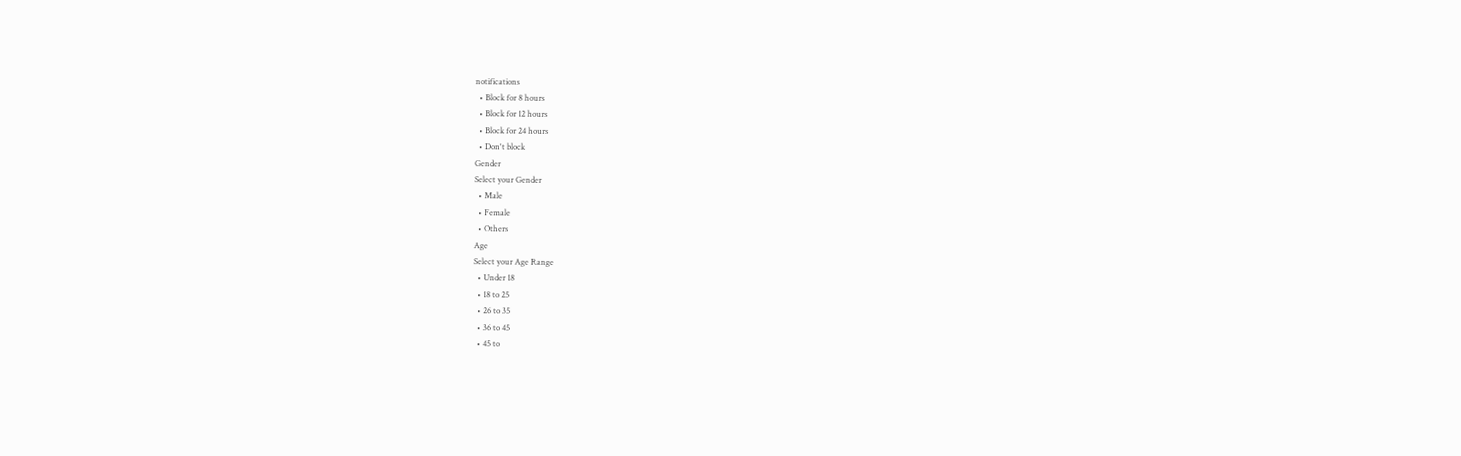notifications
  • Block for 8 hours
  • Block for 12 hours
  • Block for 24 hours
  • Don't block
Gender
Select your Gender
  • Male
  • Female
  • Others
Age
Select your Age Range
  • Under 18
  • 18 to 25
  • 26 to 35
  • 36 to 45
  • 45 to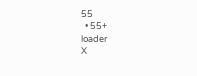55
  • 55+
loader
X